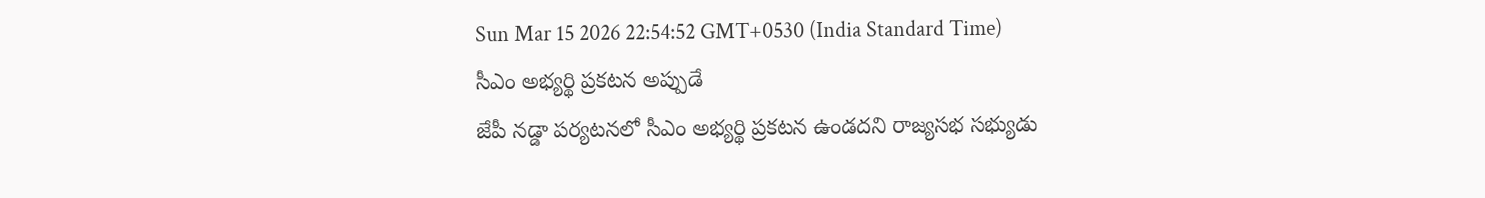Sun Mar 15 2026 22:54:52 GMT+0530 (India Standard Time)
సీఎం అభ్యర్థి ప్రకటన అప్పుడే
జేపీ నడ్డా పర్యటనలో సీఎం అభ్యర్థి ప్రకటన ఉండదని రాజ్యసభ సభ్యుడు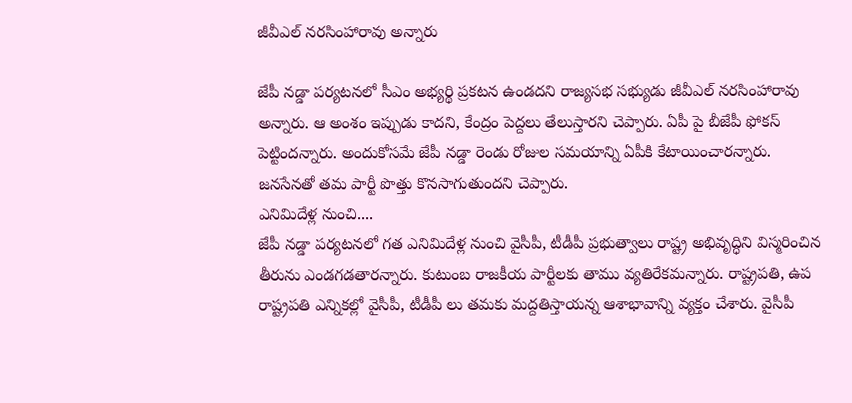జీవీఎల్ నరసింహారావు అన్నారు

జేపీ నడ్డా పర్యటనలో సీఎం అభ్యర్థి ప్రకటన ఉండదని రాజ్యసభ సభ్యుడు జీవీఎల్ నరసింహారావు అన్నారు. ఆ అంశం ఇప్పుడు కాదని, కేంద్రం పెద్దలు తేలుస్తారని చెప్పారు. ఏపీ పై బీజేపీ ఫోకస్ పెట్టిందన్నారు. అందుకోసమే జేపీ నడ్డా రెండు రోజుల సమయాన్ని ఏపీకి కేటాయించారన్నారు. జనసేనతో తమ పార్టీ పొత్తు కొనసాగుతుందని చెప్పారు.
ఎనిమిదేళ్ల నుంచి....
జేపీ నడ్డా పర్యటనలో గత ఎనిమిదేళ్ల నుంచి వైసీపీ, టీడీపీ ప్రభుత్వాలు రాష్ట్ర అభివృద్ధిని విస్మరించిన తీరును ఎండగడతారన్నారు. కుటుంబ రాజకీయ పార్టీలకు తాము వ్యతిరేకమన్నారు. రాష్ట్రపతి, ఉప రాష్ట్రపతి ఎన్నికల్లో వైసీపీ, టీడీపీ లు తమకు మద్దతిస్తాయన్న ఆశాభావాన్ని వ్యక్తం చేశారు. వైసీపీ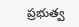ప్రభుత్వ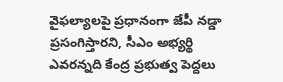వైఫల్యాలపై ప్రధానంగా జేపీ నడ్డా ప్రసంగిస్తారని, సీఎం అభ్యర్థి ఎవరన్నది కేంద్ర ప్రభుత్వ పెద్దలు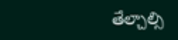తేల్చాల్సి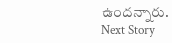ఉందన్నారు.
Next Story